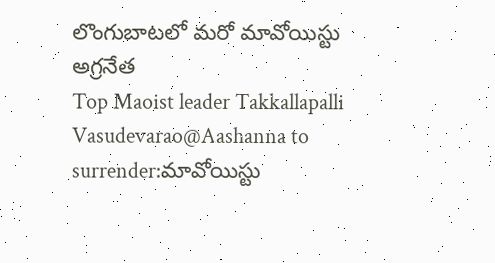లొంగుబాటలో మరో మావోయిస్టు అగ్రనేత
Top Maoist leader Takkallapalli Vasudevarao@Aashanna to surrender:మావోయిస్టు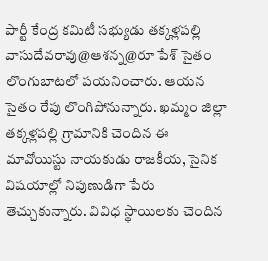పార్టీ కేంద్ర కమిటీ సభ్యుడు తక్కళ్లపల్లి వాసుదేవరావు@ఆశన్న@రూ పేశ్ సైతం లొంగుబాటలో పయనించారు. ఆయన సైతం రేపు లొంగిపోనున్నారు. ఖమ్మం జిల్లా తక్కళ్లపల్లి గ్రామానికి చెందిన ఈ మావోయిస్టు నాయకుడు రాజకీయ, సైనిక విషయాల్లో నిపుణుడిగా పేరు తెచ్చుకున్నారు. వివిధ స్థాయిలకు చెందిన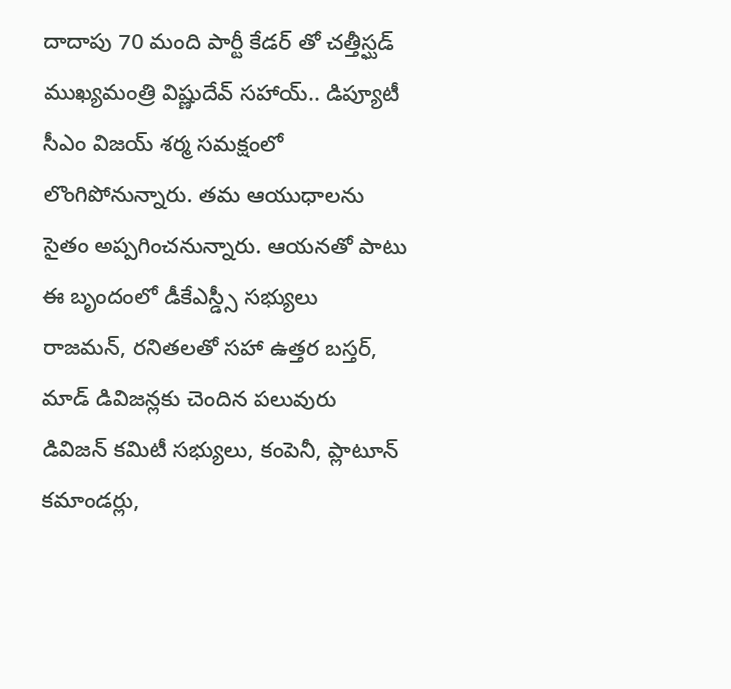దాదాపు 70 మంది పార్టీ కేడర్ తో చత్తీస్ఘడ్ ముఖ్యమంత్రి విష్ణుదేవ్ సహాయ్.. డిప్యూటీ సీఎం విజయ్ శర్మ సమక్షంలో లొంగిపోనున్నారు. తమ ఆయుధాలను సైతం అప్పగించనున్నారు. ఆయనతో పాటు ఈ బృందంలో డీకేఎస్డ్సీ సభ్యులు రాజమన్, రనితలతో సహా ఉత్తర బస్తర్, మాడ్ డివిజన్లకు చెందిన పలువురు డివిజన్ కమిటీ సభ్యులు, కంపెనీ, ప్లాటూన్ కమాండర్లు,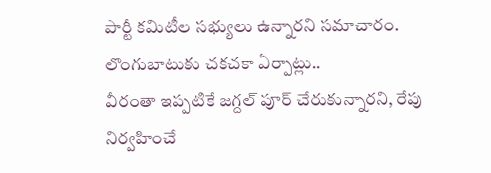పార్టీ కమిటీల సభ్యులు ఉన్నారని సమాచారం.
లొంగుబాటుకు చకచకా ఏర్పాట్లు..
వీరంతా ఇప్పటికే జగ్దల్ పూర్ చేరుకున్నారని, రేపు నిర్వహించే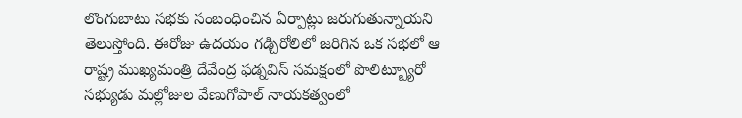లొంగుబాటు సభకు సంబంధించిన ఏర్పాట్లు జరుగుతున్నాయని తెలుస్తోంది. ఈరోజు ఉదయం గడ్చిరోలిలో జరిగిన ఒక సభలో ఆ రాష్ట్ర ముఖ్యమంత్రి దేవేంద్ర ఫడ్నవిస్ సమక్షంలో పొలిట్బ్యూరో సభ్యుడు మల్లోజుల వేణుగోపాల్ నాయకత్వంలో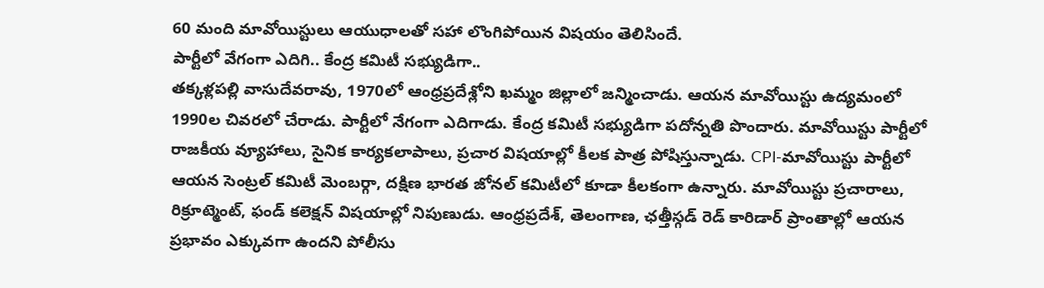60 మంది మావోయిస్టులు ఆయుధాలతో సహా లొంగిపోయిన విషయం తెలిసిందే.
పార్టీలో వేగంగా ఎదిగి.. కేంద్ర కమిటీ సభ్యుడిగా..
తక్కళ్లపల్లి వాసుదేవరావు, 1970లో ఆంధ్రప్రదేశ్లోని ఖమ్మం జిల్లాలో జన్మించాడు. ఆయన మావోయిస్టు ఉద్యమంలో 1990ల చివరలో చేరాడు. పార్టీలో నేగంగా ఎదిగాడు. కేంద్ర కమిటీ సభ్యుడిగా పదోన్నతి పొందారు. మావోయిస్టు పార్టీలో రాజకీయ వ్యూహాలు, సైనిక కార్యకలాపాలు, ప్రచార విషయాల్లో కీలక పాత్ర పోషిస్తున్నాడు. CPI-మావోయిస్టు పార్టీలో ఆయన సెంట్రల్ కమిటీ మెంబర్గా, దక్షిణ భారత జోనల్ కమిటీలో కూడా కీలకంగా ఉన్నారు. మావోయిస్టు ప్రచారాలు, రిక్రూట్మెంట్, ఫండ్ కలెక్షన్ విషయాల్లో నిపుణుడు. ఆంధ్రప్రదేశ్, తెలంగాణ, ఛత్తీస్గడ్ రెడ్ కారిడార్ ప్రాంతాల్లో ఆయన ప్రభావం ఎక్కువగా ఉందని పోలీసు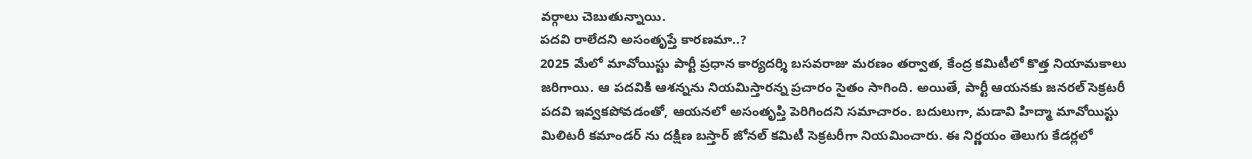వర్గాలు చెబుతున్నాయి.
పదవి రాలేదని అసంతృప్తే కారణమా..?
2025 మేలో మావోయిస్టు పార్టీ ప్రధాన కార్యదర్శి బసవరాజు మరణం తర్వాత, కేంద్ర కమిటీలో కొత్త నియామకాలు జరిగాయి. ఆ పదవికి ఆశన్నను నియమిస్తారన్న ప్రచారం సైతం సాగింది. అయితే, పార్టీ ఆయనకు జనరల్ సెక్రటరీ పదవి ఇవ్వకపోవడంతో, ఆయనలో అసంతృప్తి పెరిగిందని సమాచారం. బదులుగా, మడావి హిద్మా మావోయిస్టు మిలిటరీ కమాండర్ ను దక్షిణ బస్తార్ జోనల్ కమిటీ సెక్రటరీగా నియమించారు. ఈ నిర్ణయం తెలుగు కేడర్లలో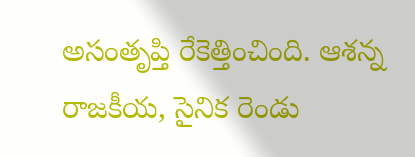అసంతృప్తి రేకెత్తించింది. ఆశన్న రాజకీయ, సైనిక రెండు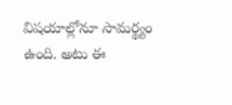విషయాల్లోనూ సామర్థ్యం ఉంది. అటు ఈ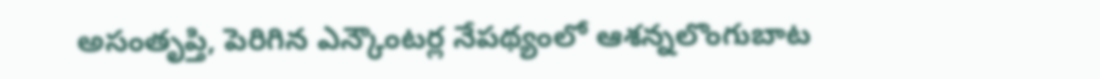అసంతృప్తి, పెరిగిన ఎన్కౌంటర్ల నేపథ్యంలో ఆశన్నలొంగుబాట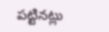పట్టినట్లు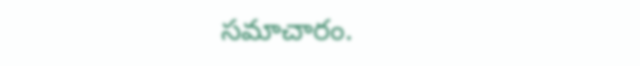సమాచారం.